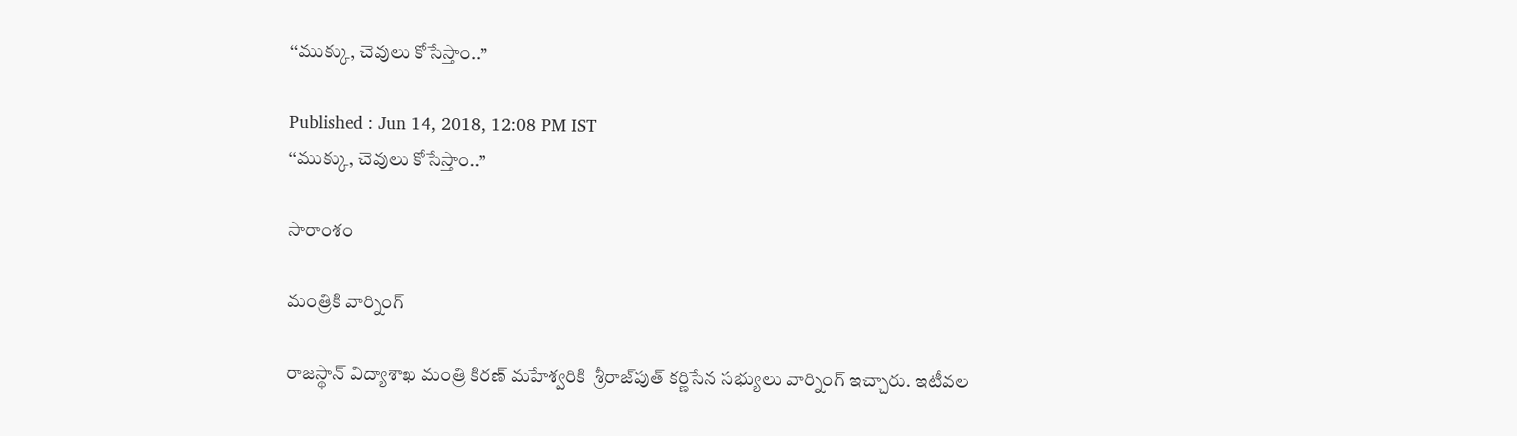‘‘ముక్కు, చెవులు కోసేస్తాం..’’

Published : Jun 14, 2018, 12:08 PM IST
‘‘ముక్కు, చెవులు కోసేస్తాం..’’

సారాంశం

మంత్రికి వార్నింగ్

రాజస్థాన్ విద్యాశాఖ మంత్రి కిరణ్ మహేశ్వరికి  శ్రీరాజ్‌పుత్ కర్ణిసేన సభ్యులు వార్నింగ్ ఇచ్చారు. ఇటీవల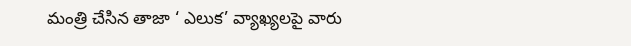మంత్రి చేసిన తాజా ‘ ఎలుక’ వ్యాఖ్యలపై వారు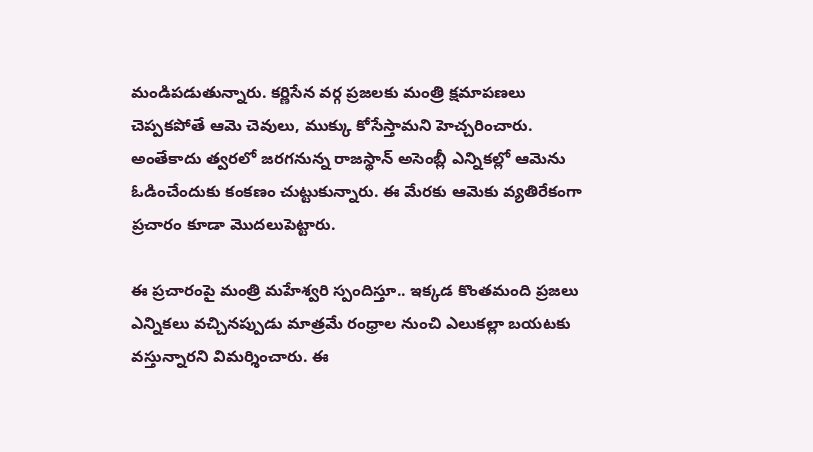మండిపడుతున్నారు. కర్ణిసేన వర్గ ప్రజలకు మంత్రి క్షమాపణలు చెప్పకపోతే ఆమె చెవులు, ముక్కు కోసేస్తామని హెచ్చరించారు.  అంతేకాదు త్వరలో జరగనున్న రాజస్థాన్ అసెంబ్లీ ఎన్నికల్లో ఆమెను ఓడించేందుకు కంకణం చుట్టుకున్నారు. ఈ మేరకు ఆమెకు వ్యతిరేకంగా ప్రచారం కూడా మొదలుపెట్టారు.

ఈ ప్రచారంపై మంత్రి మహేశ్వరి స్పందిస్తూ.. ఇక్కడ కొంతమంది ప్రజలు ఎన్నికలు వచ్చినప్పుడు మాత్రమే రంధ్రాల నుంచి ఎలుకల్లా బయటకు వస్తున్నారని విమర్శించారు. ఈ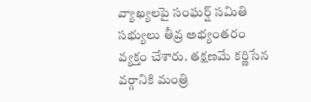వ్యాఖ్యలపై సంఘర్ష్ సమితి సభ్యులు తీవ్ర అభ్యంతరం వ్యక్తం చేశారు. తక్షణమే కర్ణిసేన వర్గానికి మంత్రి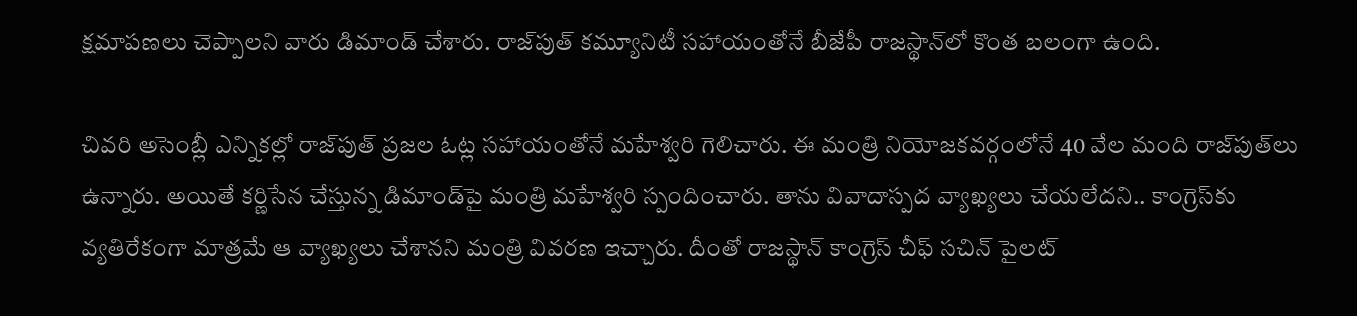క్షమాపణలు చెప్పాలని వారు డిమాండ్ చేశారు. రాజ్‌పుత్ కమ్యూనిటీ సహాయంతోనే బీజేపీ రాజస్థాన్‌లో కొంత బలంగా ఉంది.

చివరి అసెంబ్లీ ఎన్నికల్లో రాజ్‌పుత్ ప్రజల ఓట్ల సహాయంతోనే మహేశ్వరి గెలిచారు. ఈ మంత్రి నియోజకవర్గంలోనే 40 వేల మంది రాజ్‌పుత్‌లు ఉన్నారు. అయితే కర్ణిసేన చేస్తున్న డిమాండ్‌పై మంత్రి మహేశ్వరి స్పందించారు. తాను వివాదాస్పద వ్యాఖ్యలు చేయలేదని.. కాంగ్రెస్‌కు వ్యతిరేకంగా మాత్రమే ఆ వ్యాఖ్యలు చేశానని మంత్రి వివరణ ఇచ్చారు. దీంతో రాజస్థాన్ కాంగ్రెస్ చీఫ్ సచిన్ పైలట్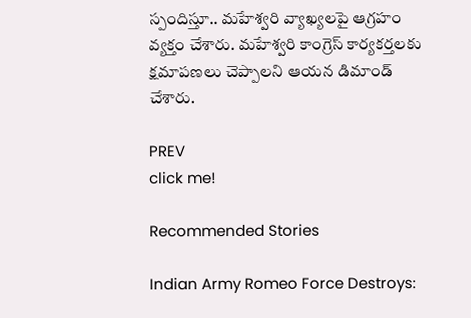స్పందిస్తూ.. మహేశ్వరి వ్యాఖ్యలపై ఆగ్రహం వ్యక్తం చేశారు. మహేశ్వరి కాంగ్రెస్ కార్యకర్తలకు క్షమాపణలు చెప్పాలని ఆయన డిమాండ్ చేశారు.

PREV
click me!

Recommended Stories

Indian Army Romeo Force Destroys: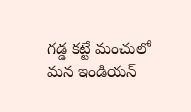గడ్డ కట్టే మంచులో మన ఇండియన్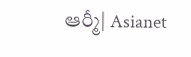ఆర్మీ| Asianet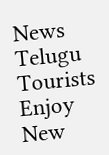News Telugu
Tourists Enjoy New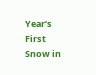Year’s First Snow in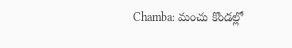Chamba: మంచు కొండల్లో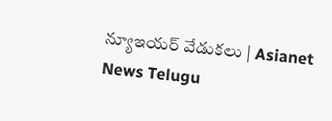న్యూఇయర్ వేడుకలు | Asianet News Telugu